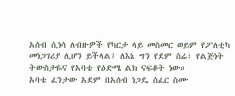አሰብ ሲነሳ ለብዙዎች የካርታ ላይ መስመር ወይም የፖለቲካ መነጋገሪያ ሊሆን ይችላል፤ ለእኔ ግን የደም ስሬ፣ የልጅነት ትውስታዬና የአባቴ የዕድሜ ልክ ናፍቆት ነው።
አባቴ ፈንታው አደም በአሰብ ነጋዴ ሰፈር ስሙ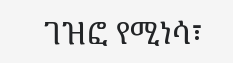ገዝፎ የሚነሳ፣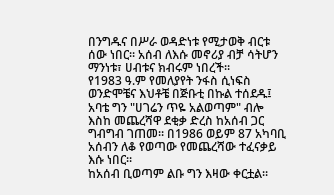በንግዱና በሥራ ወዳድነቱ የሚታወቅ ብርቱ ሰው ነበር። አሰብ ለእሱ መኖሪያ ብቻ ሳትሆን ማንነቱ፣ ሀብቱና ክብሩም ነበረች።
የ1983 ዓ.ም የመለያየት ንፋስ ሲነፍስ ወንድሞቼና እህቶቼ በጅቡቲ በኩል ተሰደዱ፤ አባቴ ግን "ሀገሬን ጥዬ አልወጣም" ብሎ እስከ መጨረሻዋ ደቂቃ ድረስ ከአሰብ ጋር ግብግብ ገጠመ። በ1986 ወይም 87 አካባቢ አሰብን ለቆ የወጣው የመጨረሻው ተፈናቃይ እሱ ነበር።
ከአሰብ ቢወጣም ልቡ ግን እዛው ቀርቷል።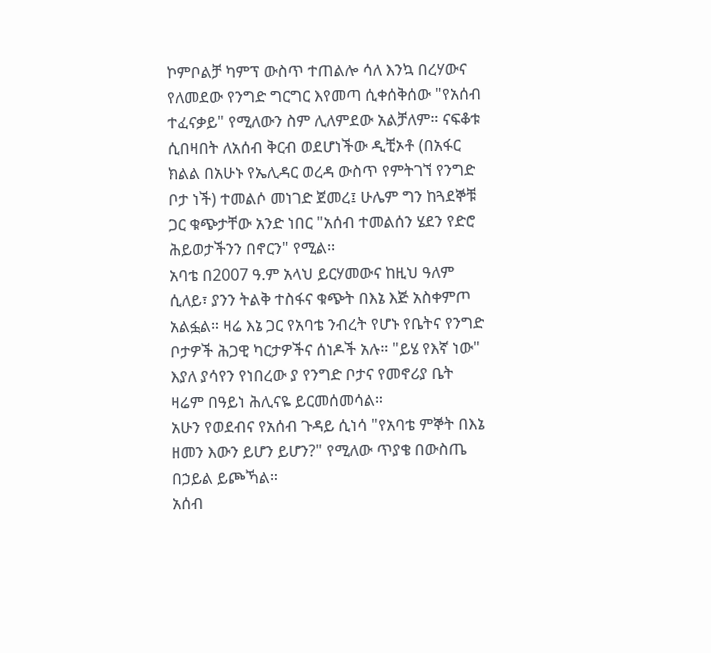ኮምቦልቻ ካምፕ ውስጥ ተጠልሎ ሳለ እንኳ በረሃውና የለመደው የንግድ ግርግር እየመጣ ሲቀሰቅሰው "የአሰብ ተፈናቃይ" የሚለውን ስም ሊለምደው አልቻለም። ናፍቆቱ ሲበዛበት ለአሰብ ቅርብ ወደሆነችው ዲቺኦቶ (በአፋር ክልል በአሁኑ የኤሊዳር ወረዳ ውስጥ የምትገኘ የንግድ ቦታ ነች) ተመልሶ መነገድ ጀመረ፤ ሁሌም ግን ከጓደኞቹ ጋር ቁጭታቸው አንድ ነበር "አሰብ ተመልሰን ሄደን የድሮ ሕይወታችንን በኖርን" የሚል፡፡
አባቴ በ2007 ዓ.ም አላህ ይርሃመውና ከዚህ ዓለም ሲለይ፣ ያንን ትልቅ ተስፋና ቁጭት በእኔ እጅ አስቀምጦ አልፏል። ዛሬ እኔ ጋር የአባቴ ንብረት የሆኑ የቤትና የንግድ ቦታዎች ሕጋዊ ካርታዎችና ሰነዶች አሉ። "ይሄ የእኛ ነው" እያለ ያሳየን የነበረው ያ የንግድ ቦታና የመኖሪያ ቤት ዛሬም በዓይነ ሕሊናዬ ይርመሰመሳል።
አሁን የወደብና የአሰብ ጉዳይ ሲነሳ "የአባቴ ምኞት በእኔ ዘመን እውን ይሆን ይሆን?" የሚለው ጥያቄ በውስጤ በኃይል ይጮኻል።
አሰብ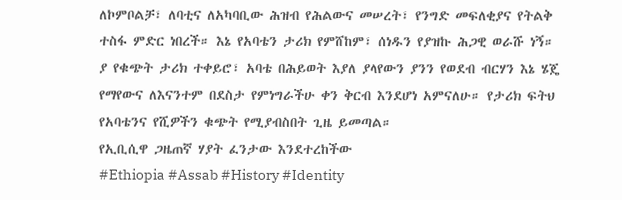ለኮምቦልቻ፣ ለባቲና ለአካባቢው ሕዝብ የሕልውና መሠረት፣ የንግድ መፍለቂያና የትልቅ ተስፋ ምድር ነበረች። እኔ የአባቴን ታሪክ የምሸከም፣ ሰነዱን የያዝኩ ሕጋዊ ወራሹ ነኝ።
ያ የቁጭት ታሪክ ተቀይሮ፣ አባቴ በሕይወት እያለ ያላየውን ያንን የወደብ ብርሃን እኔ ሄጄ የማየውና ለእናንተም በደስታ የምነግራችሁ ቀን ቅርብ እንደሆነ አምናለሁ። የታሪክ ፍትህ የአባቴንና የሺዎችን ቁጭት የሚያብስበት ጊዜ ይመጣል።
የኢቢሲዋ ጋዜጠኛ ሃያት ፈንታው እንደተረከችው
#Ethiopia #Assab #History #Identity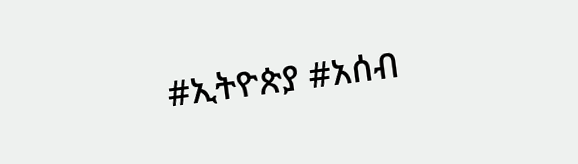#ኢትዮጵያ #አሰብ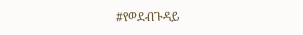#የወደብጉዳይ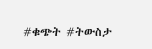#ቁጭት #ትውስታ